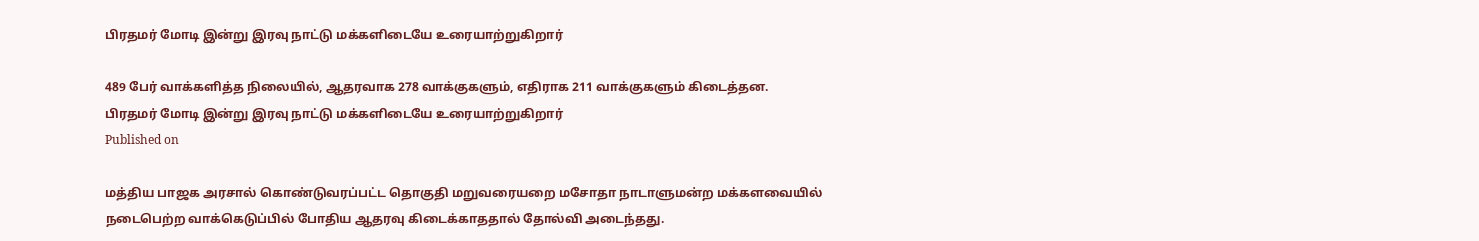பிரதமர் மோடி இன்று இரவு நாட்டு மக்களிடையே உரையாற்றுகிறார்

489 பேர் வாக்களித்த நிலையில், ஆதரவாக 278 வாக்குகளும், எதிராக 211 வாக்குகளும் கிடைத்தன.
பிரதமர் மோடி இன்று இரவு நாட்டு மக்களிடையே உரையாற்றுகிறார்
Published on

மத்திய பாஜக அரசால் கொண்டுவரப்பட்ட தொகுதி மறுவரையறை மசோதா நாடாளுமன்ற மக்களவையில் நடைபெற்ற வாக்கெடுப்பில் போதிய ஆதரவு கிடைக்காததால் தோல்வி அடைந்தது.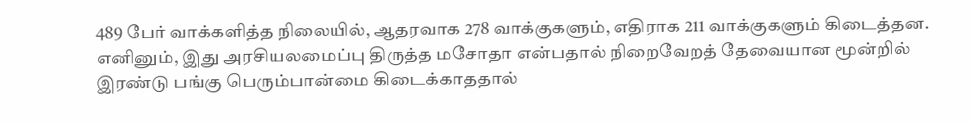489 பேர் வாக்களித்த நிலையில், ஆதரவாக 278 வாக்குகளும், எதிராக 211 வாக்குகளும் கிடைத்தன. எனினும், இது அரசியலமைப்பு திருத்த மசோதா என்பதால் நிறைவேறத் தேவையான மூன்றில் இரண்டு பங்கு பெரும்பான்மை கிடைக்காததால்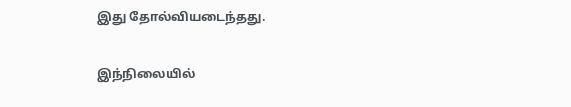இது தோல்வியடைந்தது.

இந்நிலையில்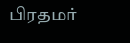பிரதமர்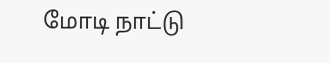மோடி நாட்டு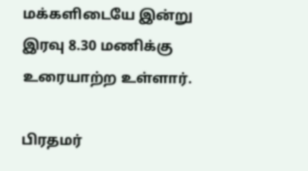மக்களிடையே இன்று இரவு 8.30 மணிக்கு உரையாற்ற உள்ளார்.

பிரதமர்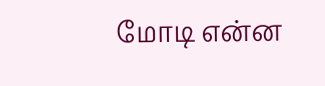மோடி என்ன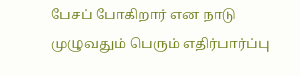பேசப் போகிறார் என நாடு முழுவதும் பெரும் எதிர்பார்ப்பு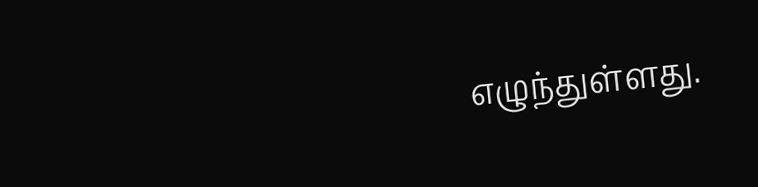எழுந்துள்ளது.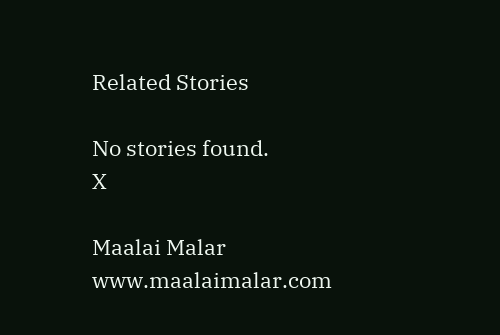Related Stories

No stories found.
X

Maalai Malar
www.maalaimalar.com